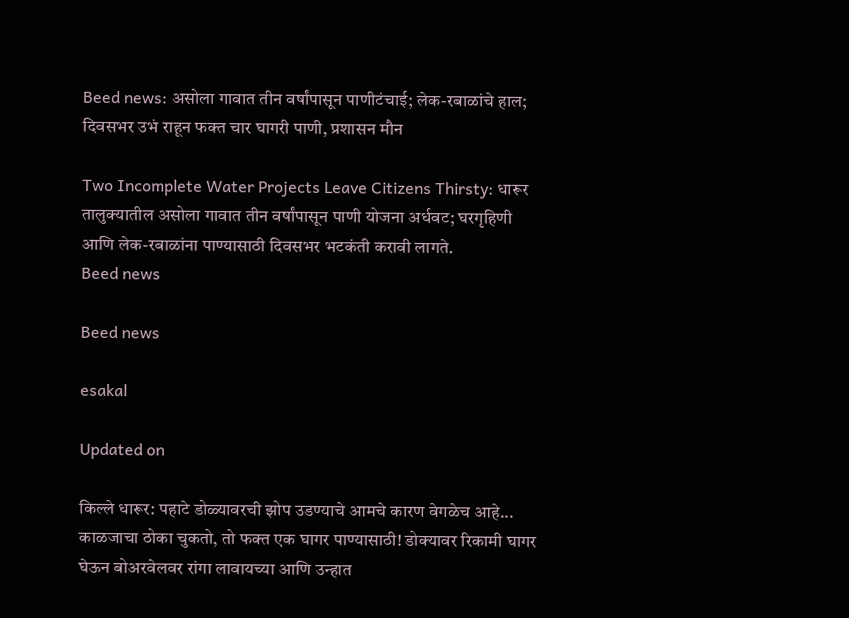Beed news: असोला गावात तीन वर्षांपासून पाणीटंचाई; लेक-रबाळांचे हाल; दिवसभर उभं राहून फक्त चार घागरी पाणी, प्रशासन मौन

Two Incomplete Water Projects Leave Citizens Thirsty: धारूर तालुक्यातील असोला गावात तीन वर्षांपासून पाणी योजना अर्धवट; घरगृहिणी आणि लेक-रबाळांना पाण्यासाठी दिवसभर भटकंती करावी लागते.
Beed news

Beed news

esakal

Updated on

किल्ले धारूर: पहाटे डोळ्यावरची झोप उडण्याचे आमचे कारण वेगळेच आहे... काळजाचा ठोका चुकतो, तो फक्त एक घागर पाण्यासाठी! डोक्यावर रिकामी घागर घेऊन बोअरवेलवर रांगा लावायच्या आणि उन्हात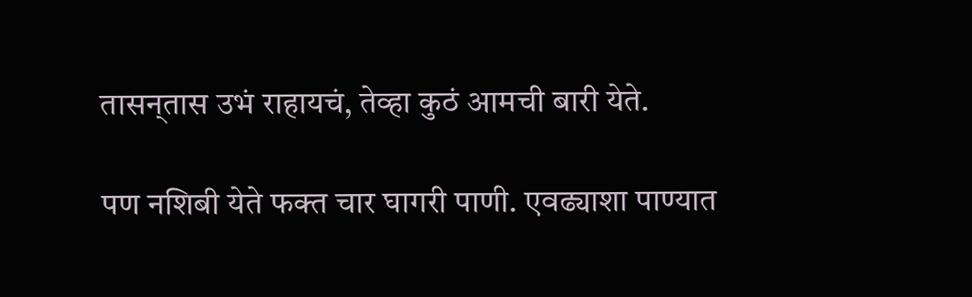तासन्‌तास उभं राहायचं, तेव्हा कुठं आमची बारी येते.

पण नशिबी येते फक्त चार घागरी पाणी. एवढ्याशा पाण्यात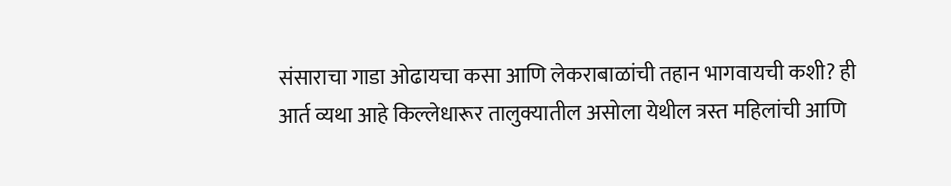संसाराचा गाडा ओढायचा कसा आणि लेकराबाळांची तहान भागवायची कशी? ही आर्त व्यथा आहे किल्लेधारूर तालुक्यातील असोला येथील त्रस्त महिलांची आणि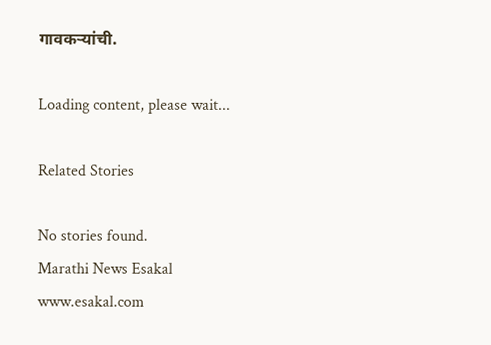गावकऱ्यांची.

Loading content, please wait...

Related Stories

No stories found.
Marathi News Esakal
www.esakal.com